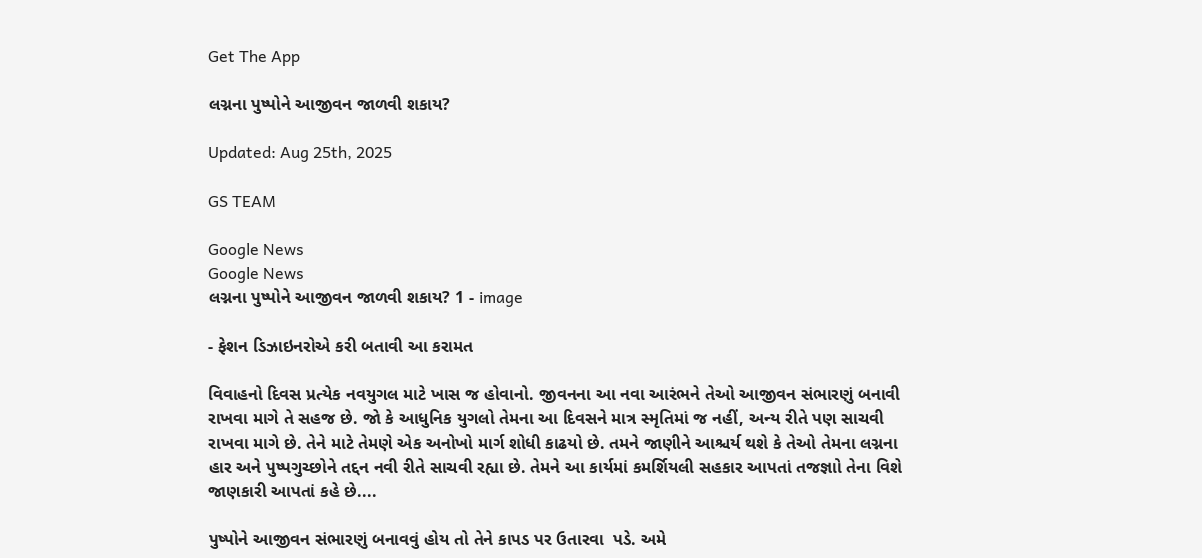Get The App

લગ્નના પુષ્પોને આજીવન જાળવી શકાય?

Updated: Aug 25th, 2025

GS TEAM

Google News
Google News
લગ્નના પુષ્પોને આજીવન જાળવી શકાય? 1 - image

- ફેશન ડિઝાઇનરોએ કરી બતાવી આ કરામત

વિવાહનો દિવસ પ્રત્યેક નવયુગલ માટે ખાસ જ હોવાનો. જીવનના આ નવા આરંભને તેઓ આજીવન સંભારણું બનાવી રાખવા માગે તે સહજ છે. જો કે આધુનિક યુગલો તેમના આ દિવસને માત્ર સ્મૃતિમાં જ નહીં, અન્ય રીતે પણ સાચવી રાખવા માગે છે. તેને માટે તેમણે એક અનોખો માર્ગ શોધી કાઢયો છે. તમને જાણીને આશ્ચર્ય થશે કે તેઓ તેમના લગ્નના હાર અને પુષ્પગુચ્છોને તદ્દન નવી રીતે સાચવી રહ્યા છે. તેમને આ કાર્યમાં કમર્શિયલી સહકાર આપતાં તજજ્ઞાો તેના વિશે જાણકારી આપતાં કહે છે....

પુષ્પોને આજીવન સંભારણું બનાવવું હોય તો તેને કાપડ પર ઉતારવા  પડે. અમે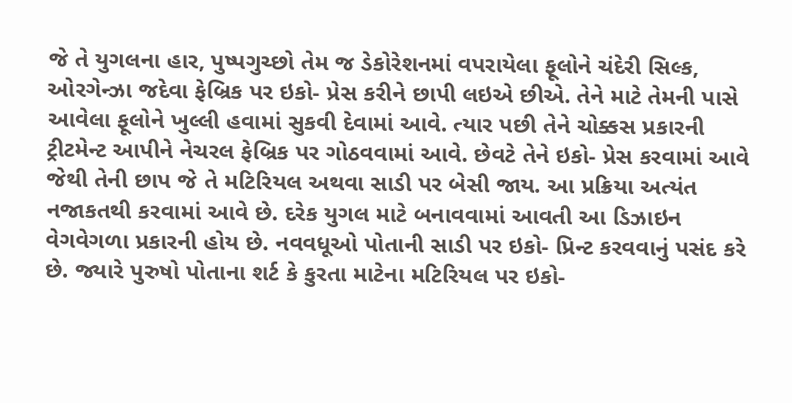જે તે યુગલના હાર, પુષ્પગુચ્છો તેમ જ ડેકોરેશનમાં વપરાયેલા ફૂલોને ચંદેરી સિલ્ક, ઓરગેન્ઝા જદેવા ફેબ્રિક પર ઇકો- પ્રેસ કરીને છાપી લઇએ છીએ. તેને માટે તેમની પાસે આવેલા ફૂલોને ખુલ્લી હવામાં સુકવી દેવામાં આવે. ત્યાર પછી તેને ચોક્કસ પ્રકારની ટ્રીટમેન્ટ આપીને નેચરલ ફેબ્રિક પર ગોઠવવામાં આવે. છેવટે તેને ઇકો- પ્રેસ કરવામાં આવે જેથી તેની છાપ જે તે મટિરિયલ અથવા સાડી પર બેસી જાય. આ પ્રક્રિયા અત્યંત નજાકતથી કરવામાં આવે છે. દરેક યુગલ માટે બનાવવામાં આવતી આ ડિઝાઇન વેગવેગળા પ્રકારની હોય છે. નવવધૂઓ પોતાની સાડી પર ઇકો- પ્રિન્ટ કરવવાનું પસંદ કરે છે. જ્યારે પુરુષો પોતાના શર્ટ કે કુરતા માટેના મટિરિયલ પર ઇકો-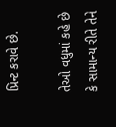પ્રિન્ટ કરાવે છે.

તેઓ વધુમાં કહે છે કે સામાન્ય રીતે તેને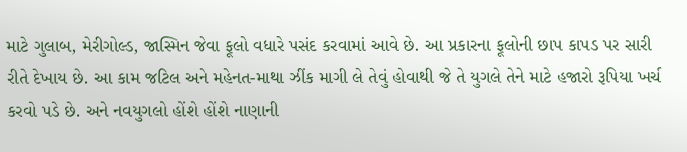માટે ગુલાબ, મેરીગોલ્ડ, જાસ્મિન જેવા ફૂલો વધારે પસંદ કરવામાં આવે છે. આ પ્રકારના ફૂલોની છાપ કાપડ પર સારી રીતે દેખાય છે. આ કામ જટિલ અને મહેનત-માથા ઝીંક માગી લે તેવું હોવાથી જે તે યુગલે તેને માટે હજારો રૂપિયા ખર્ચ કરવો પડે છે. અને નવયુગલો હોંશે હોંશે નાણાની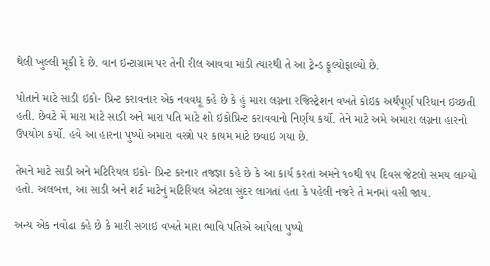થેલી ખુલ્લી મૂકી દે છે. વાન ઇન્ટાગ્રામ પર તેની રીલ આવવા માંડી ત્યારથી તે આ ટ્રેન્ડ ફૂલ્યોફાલ્યો છે.

પોતાને માટે સાડી ઇકો- પ્રિન્ટ કરાવનાર એક નવવધૂ કહે છે કે હું મારા લગ્નના રજિસ્ટ્રેશન વખતે કોઇક અર્થપૂર્ણ પરિધાન ઇચ્છતી હતી. છેવટે મેં મારા માટે સાડી અને મારા પતિ માટે શો ઇકોપ્રિન્ટ કરાવવાનો નિર્ણય કર્યો. તેને માટે અમે અમારા લગ્નના હારનો ઉપયોગ કર્યો. હવે આ હારના પુષ્પો અમારા વસ્ત્રો પર કાયમ માટે છવાઇ ગયા છે.

તેમને માટે સાડી અને મટિરિયલ ઇકો- પ્રિન્ટ કરનાર તજજ્ઞા કહે છે કે આ કાર્ય કરતાં અમને ૧૦થી ૧૫ દિવસ જેટલો સમય લાગ્યો હતો. અલબત્ત, આ સાડી અને શર્ટ માટેનું મટિરિયલ એટલા સુંદર લાગતાં હતા કે પહેલી નજરે તે મનમાં વસી જાય.

અન્ય એક નવોઢા કહે છે કે મારી સગાઇ વખતે મારા ભાવિ પતિએ આપેલા પુષ્પો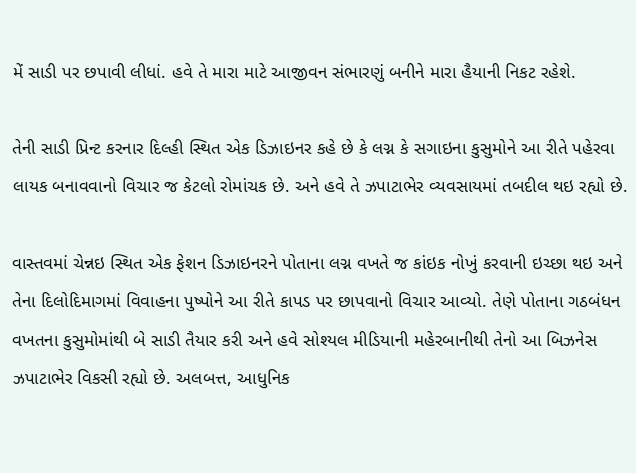મેં સાડી પર છપાવી લીધાં. હવે તે મારા માટે આજીવન સંભારણું બનીને મારા હૈયાની નિકટ રહેશે.

તેની સાડી પ્રિન્ટ કરનાર દિલ્હી સ્થિત એક ડિઝાઇનર કહે છે કે લગ્ન કે સગાઇના કુસુમોને આ રીતે પહેરવા લાયક બનાવવાનો વિચાર જ કેટલો રોમાંચક છે. અને હવે તે ઝપાટાભેર વ્યવસાયમાં તબદીલ થઇ રહ્યો છે.

વાસ્તવમાં ચેન્નઇ સ્થિત એક ફેશન ડિઝાઇનરને પોતાના લગ્ન વખતે જ કાંઇક નોખું કરવાની ઇચ્છા થઇ અને તેના દિલોદિમાગમાં વિવાહના પુષ્પોને આ રીતે કાપડ પર છાપવાનો વિચાર આવ્યો. તેણે પોતાના ગઠબંધન વખતના કુસુમોમાંથી બે સાડી તૈયાર કરી અને હવે સોશ્યલ મીડિયાની મહેરબાનીથી તેનો આ બિઝનેસ ઝપાટાભેર વિકસી રહ્યો છે. અલબત્ત, આધુનિક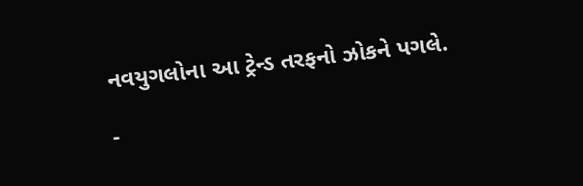નવયુગલોના આ ટ્રેન્ડ તરફનો ઝોકને પગલે.

-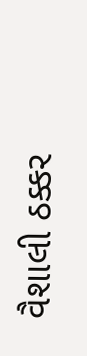વૈશાલી ઠક્કર